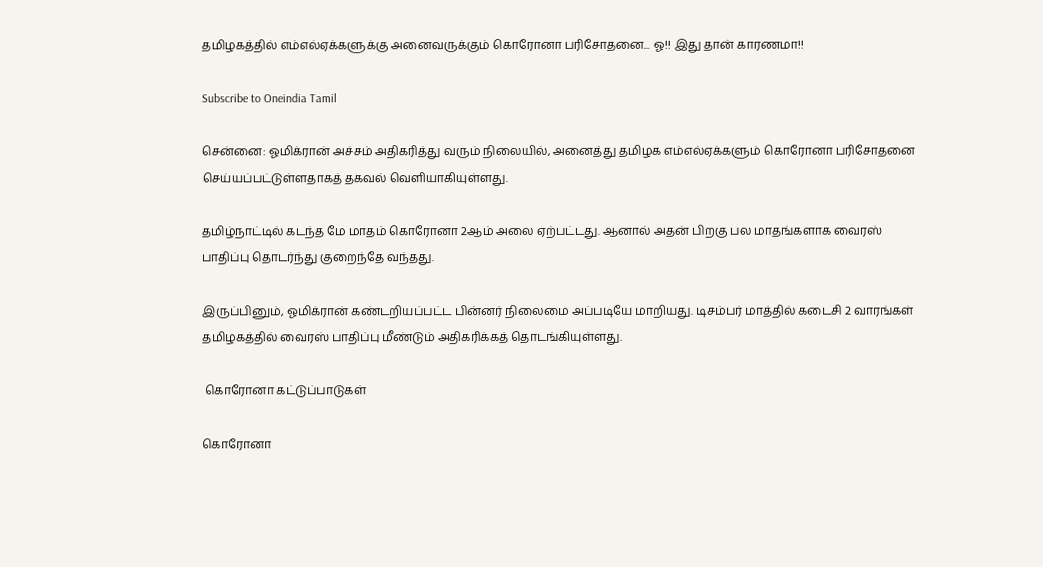தமிழகத்தில் எம்எல்ஏக்களுக்கு அனைவருக்கும் கொரோனா பரிசோதனை... ஓ!! இது தான் காரணமா!!

Subscribe to Oneindia Tamil

சென்னை: ஓமிக்ரான் அச்சம் அதிகரித்து வரும் நிலையில், அனைத்து தமிழக எம்எல்ஏக்களும் கொரோனா பரிசோதனை செய்யப்பட்டுள்ளதாகத் தகவல் வெளியாகியுள்ளது.

தமிழ்நாட்டில் கடந்த மே மாதம் கொரோனா 2ஆம் அலை ஏற்பட்டது. ஆனால் அதன் பிறகு பல மாதங்களாக வைரஸ் பாதிப்பு தொடர்ந்து குறைந்தே வந்தது.

இருப்பினும், ஓமிக்ரான் கண்டறியப்பட்ட பின்னர் நிலைமை அப்படியே மாறியது. டிசம்பர் மாத்தில் கடைசி 2 வாரங்கள் தமிழகத்தில் வைரஸ் பாதிப்பு மீண்டும் அதிகரிக்கத் தொடங்கியுள்ளது.

 கொரோனா கட்டுப்பாடுகள்

கொரோனா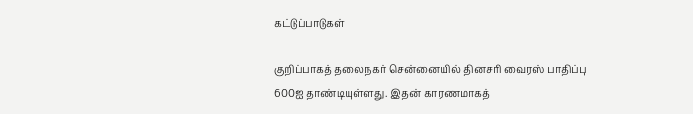கட்டுப்பாடுகள்

குறிப்பாகத் தலைநகர் சென்னையில் தினசரி வைரஸ் பாதிப்பு 600ஐ தாண்டியுள்ளது. இதன் காரணமாகத்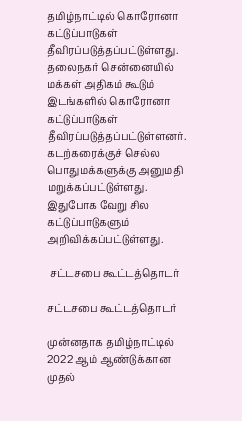தமிழ்நாட்டில் கொரோனா கட்டுப்பாடுகள் தீவிரப்படுத்தப்பட்டுள்ளது. தலைநகர் சென்னையில் மக்கள் அதிகம் கூடும் இடங்களில் கொரோனா கட்டுப்பாடுகள் தீவிரப்படுத்தப்பட்டுள்ளனர். கடற்கரைக்குச் செல்ல பொதுமக்களுக்கு அனுமதி மறுக்கப்பட்டுள்ளது. இதுபோக வேறு சில கட்டுப்பாடுகளும் அறிவிக்கப்பட்டுள்ளது.

 சட்டசபை கூட்டத்தொடர்

சட்டசபை கூட்டத்தொடர்

முன்னதாக தமிழ்நாட்டில் 2022 ஆம் ஆண்டுக்கான முதல்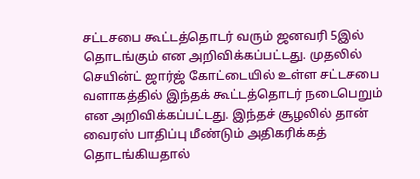சட்டசபை கூட்டத்தொடர் வரும் ஜனவரி 5இல் தொடங்கும் என அறிவிக்கப்பட்டது. முதலில் செயின்ட் ஜார்ஜ் கோட்டையில் உள்ள சட்டசபை வளாகத்தில் இந்தக் கூட்டத்தொடர் நடைபெறும் என அறிவிக்கப்பட்டது. இந்தச் சூழலில் தான் வைரஸ் பாதிப்பு மீண்டும் அதிகரிக்கத் தொடங்கியதால்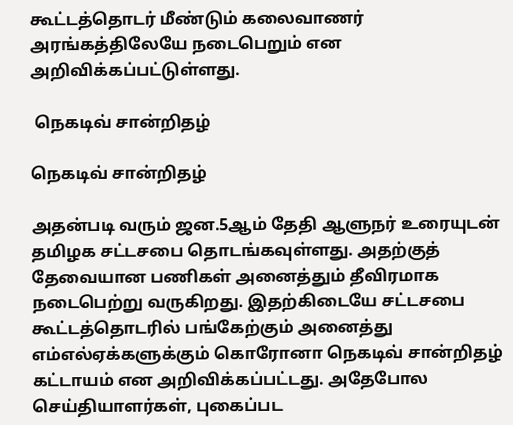கூட்டத்தொடர் மீண்டும் கலைவாணர் அரங்கத்திலேயே நடைபெறும் என அறிவிக்கப்பட்டுள்ளது.

 நெகடிவ் சான்றிதழ்

நெகடிவ் சான்றிதழ்

அதன்படி வரும் ஜன.5ஆம் தேதி ஆளுநர் உரையுடன் தமிழக சட்டசபை தொடங்கவுள்ளது. அதற்குத் தேவையான பணிகள் அனைத்தும் தீவிரமாக நடைபெற்று வருகிறது. இதற்கிடையே சட்டசபை கூட்டத்தொடரில் பங்கேற்கும் அனைத்து எம்எல்ஏக்களுக்கும் கொரோனா நெகடிவ் சான்றிதழ் கட்டாயம் என அறிவிக்கப்பட்டது. அதேபோல செய்தியாளர்கள், புகைப்பட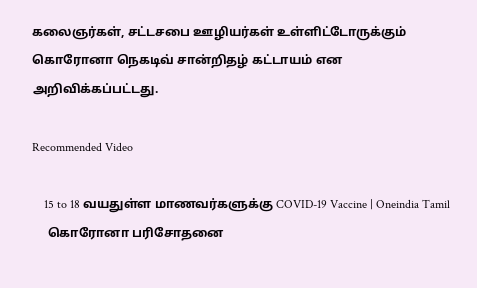கலைஞர்கள், சட்டசபை ஊழியர்கள் உள்ளிட்டோருக்கும் கொரோனா நெகடிவ் சான்றிதழ் கட்டாயம் என அறிவிக்கப்பட்டது.

Recommended Video

    15 to 18 வயதுள்ள மாணவர்களுக்கு COVID-19 Vaccine | Oneindia Tamil
     கொரோனா பரிசோதனை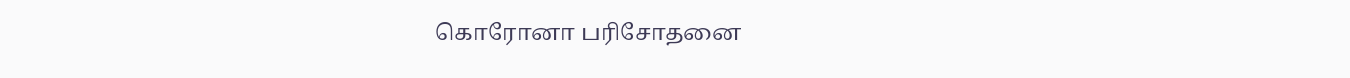கொரோனா பரிசோதனை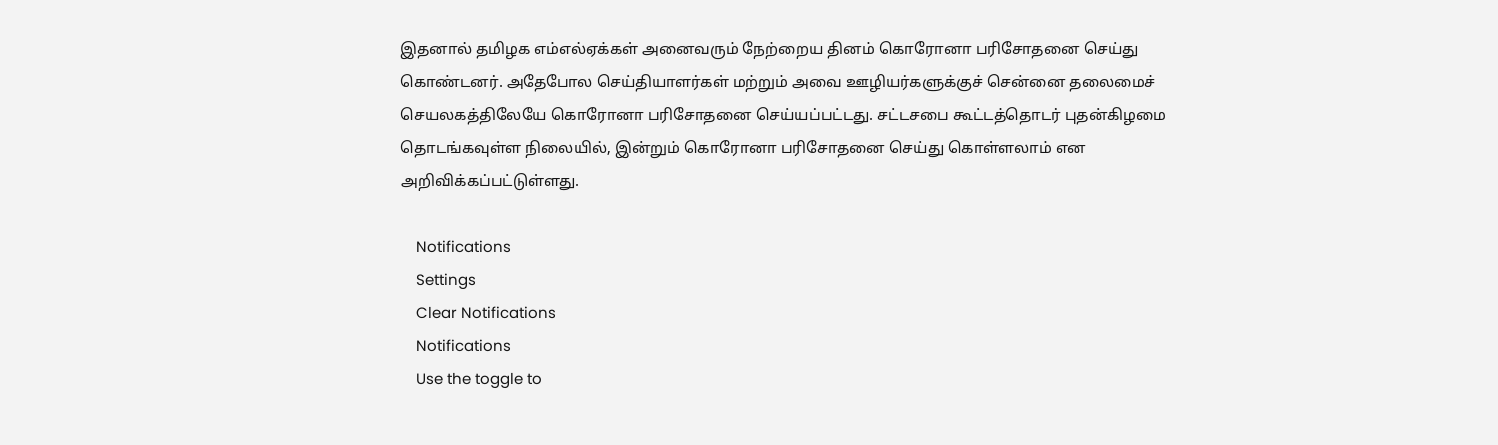இதனால் தமிழக எம்எல்ஏக்கள் அனைவரும் நேற்றைய தினம் கொரோனா பரிசோதனை செய்து கொண்டனர். அதேபோல செய்தியாளர்கள் மற்றும் அவை ஊழியர்களுக்குச் சென்னை தலைமைச் செயலகத்திலேயே கொரோனா பரிசோதனை செய்யப்பட்டது. சட்டசபை கூட்டத்தொடர் புதன்கிழமை தொடங்கவுள்ள நிலையில், இன்றும் கொரோனா பரிசோதனை செய்து கொள்ளலாம் என அறிவிக்கப்பட்டுள்ளது.

    Notifications
    Settings
    Clear Notifications
    Notifications
    Use the toggle to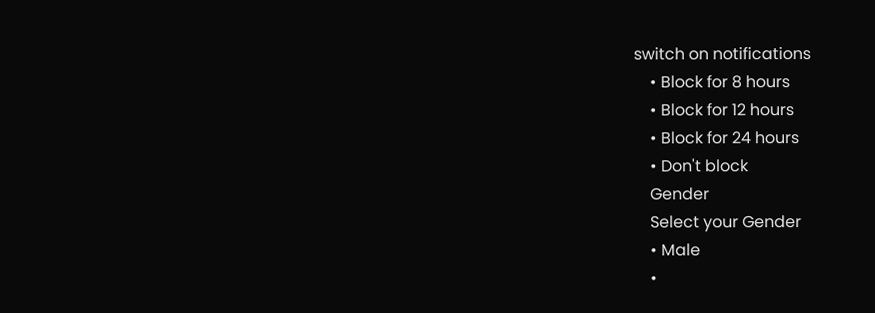switch on notifications
    • Block for 8 hours
    • Block for 12 hours
    • Block for 24 hours
    • Don't block
    Gender
    Select your Gender
    • Male
    •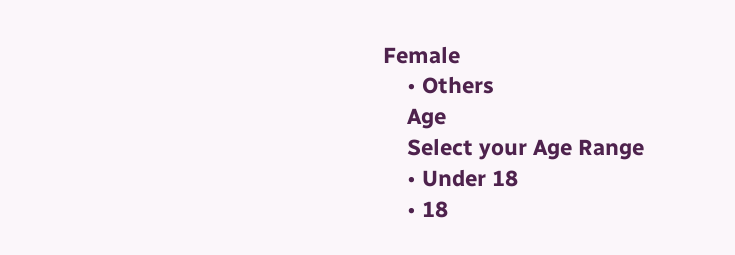Female
    • Others
    Age
    Select your Age Range
    • Under 18
    • 18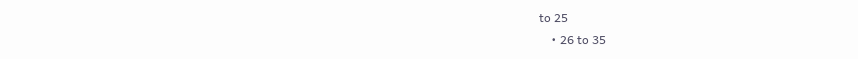to 25
    • 26 to 35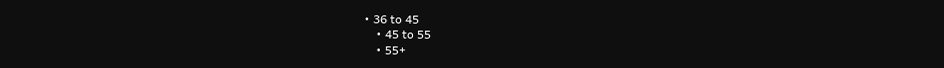• 36 to 45
    • 45 to 55
    • 55+